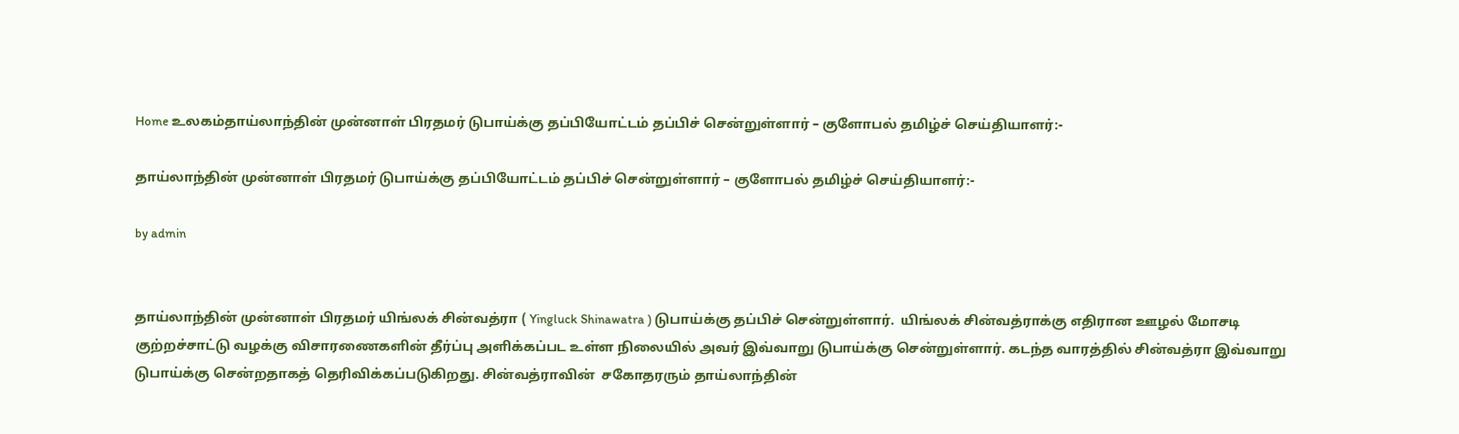Home உலகம்தாய்லாந்தின் முன்னாள் பிரதமர் டுபாய்க்கு தப்பியோட்டம் தப்பிச் சென்றுள்ளார் – குளோபல் தமிழ்ச் செய்தியாளர்:-

தாய்லாந்தின் முன்னாள் பிரதமர் டுபாய்க்கு தப்பியோட்டம் தப்பிச் சென்றுள்ளார் – குளோபல் தமிழ்ச் செய்தியாளர்:-

by admin


தாய்லாந்தின் முன்னாள் பிரதமர் யிங்லக் சின்வத்ரா ( Yingluck Shinawatra ) டுபாய்க்கு தப்பிச் சென்றுள்ளார்.  யிங்லக் சின்வத்ராக்கு எதிரான ஊழல் மோசடி குற்றச்சாட்டு வழக்கு விசாரணைகளின் தீர்ப்பு அளிக்கப்பட உள்ள நிலையில் அவர் இவ்வாறு டுபாய்க்கு சென்றுள்ளார். கடந்த வாரத்தில் சின்வத்ரா இவ்வாறு டுபாய்க்கு சென்றதாகத் தெரிவிக்கப்படுகிறது. சின்வத்ராவின்  சகோதரரும் தாய்லாந்தின்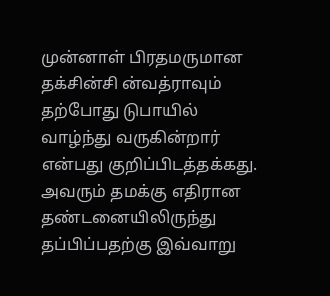முன்னாள் பிரதமருமான தக்சின்சி ன்வத்ராவும் தற்போது டுபாயில் வாழ்ந்து வருகின்றார் என்பது குறிப்பிடத்தக்கது. அவரும் தமக்கு எதிரான தண்டனையிலிருந்து தப்பிப்பதற்கு இவ்வாறு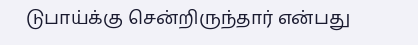டுபாய்க்கு சென்றிருந்தார் என்பது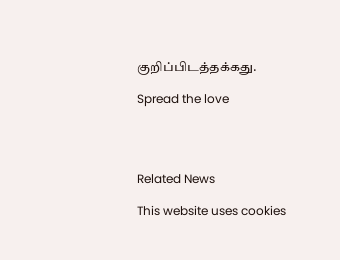குறிப்பிடத்தக்கது.

Spread the love




Related News

This website uses cookies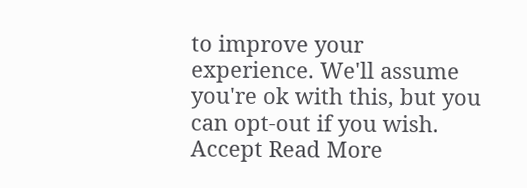to improve your experience. We'll assume you're ok with this, but you can opt-out if you wish. Accept Read More